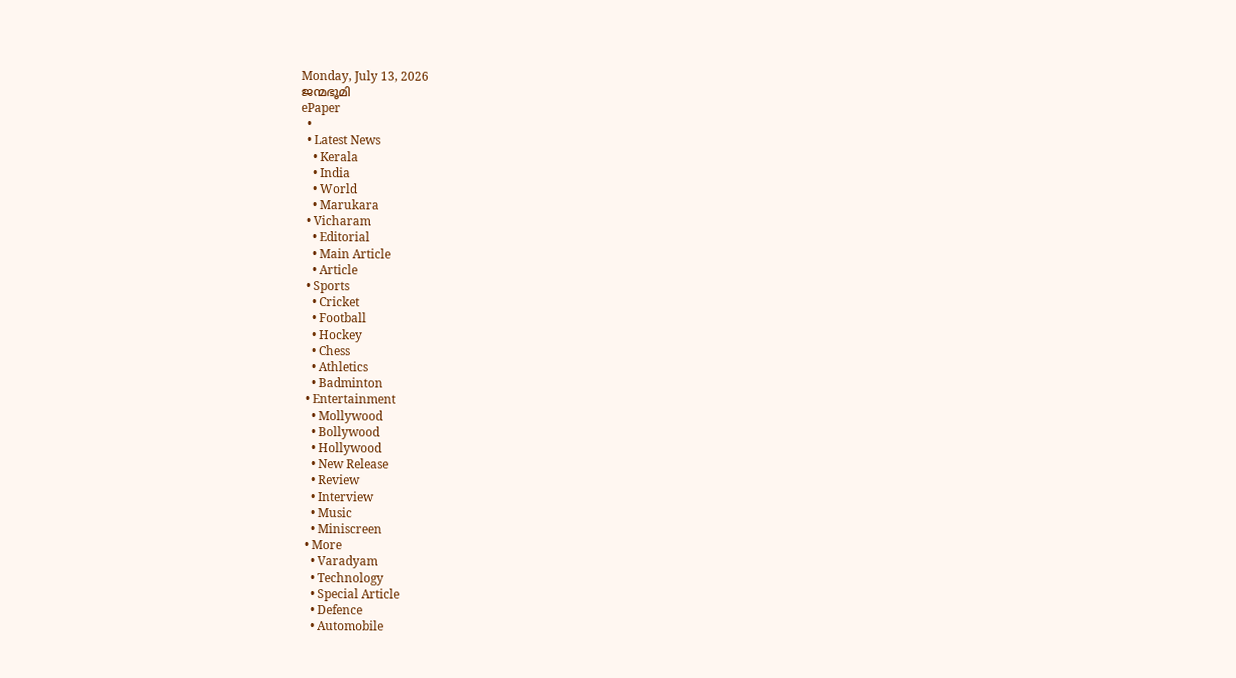Monday, July 13, 2026
ജന്മഭൂമി
ePaper
  •
  • Latest News
    • Kerala
    • India
    • World
    • Marukara
  • Vicharam
    • Editorial
    • Main Article
    • Article
  • Sports
    • Cricket
    • Football
    • Hockey
    • Chess
    • Athletics
    • Badminton
  • Entertainment
    • Mollywood
    • Bollywood
    • Hollywood
    • New Release
    • Review
    • Interview
    • Music
    • Miniscreen
  • More
    • Varadyam
    • Technology
    • Special Article
    • Defence
    • Automobile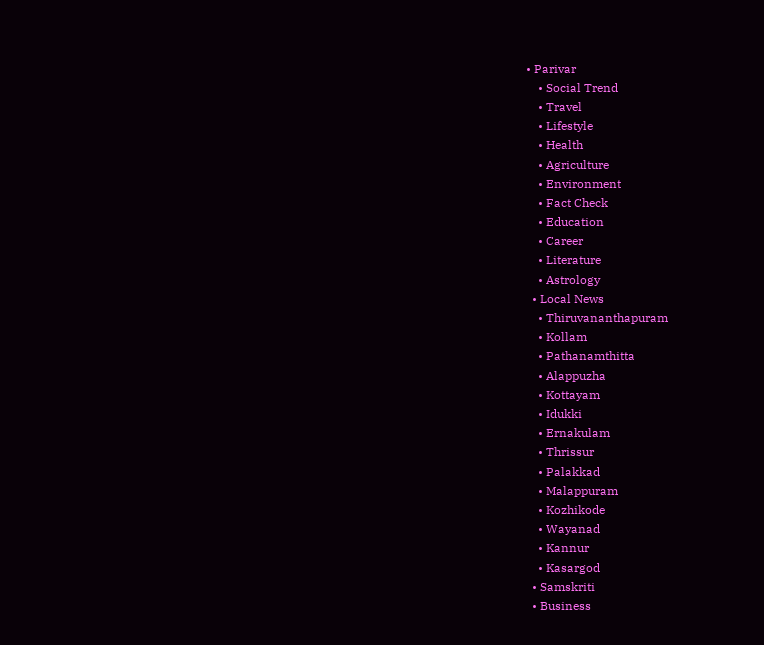• Parivar
    • Social Trend
    • Travel
    • Lifestyle
    • Health
    • Agriculture
    • Environment
    • Fact Check
    • Education
    • Career
    • Literature
    • Astrology
  • Local News
    • Thiruvananthapuram
    • Kollam
    • Pathanamthitta
    • Alappuzha
    • Kottayam
    • Idukki
    • Ernakulam
    • Thrissur
    • Palakkad
    • Malappuram
    • Kozhikode
    • Wayanad
    • Kannur
    • Kasargod
  • Samskriti
  • Business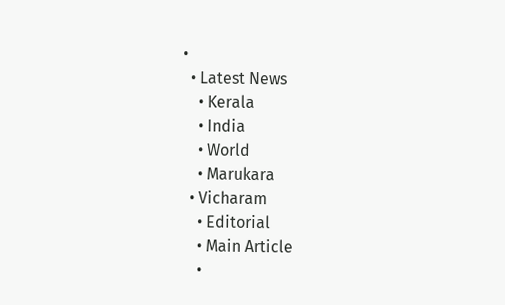•
  • Latest News
    • Kerala
    • India
    • World
    • Marukara
  • Vicharam
    • Editorial
    • Main Article
    •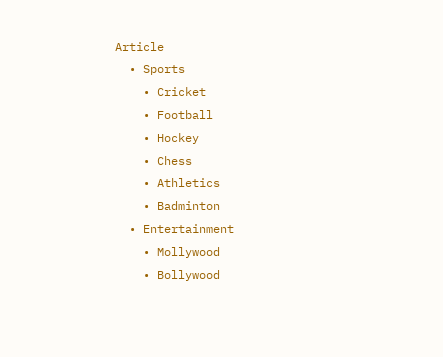Article
  • Sports
    • Cricket
    • Football
    • Hockey
    • Chess
    • Athletics
    • Badminton
  • Entertainment
    • Mollywood
    • Bollywood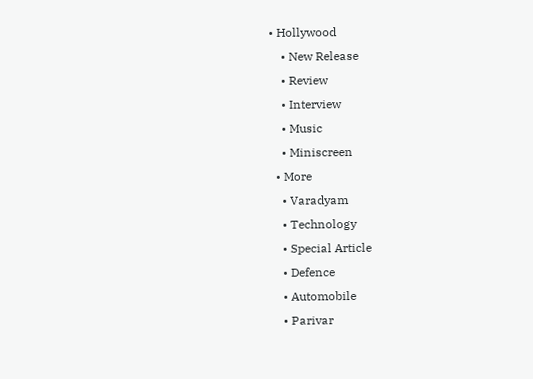• Hollywood
    • New Release
    • Review
    • Interview
    • Music
    • Miniscreen
  • More
    • Varadyam
    • Technology
    • Special Article
    • Defence
    • Automobile
    • Parivar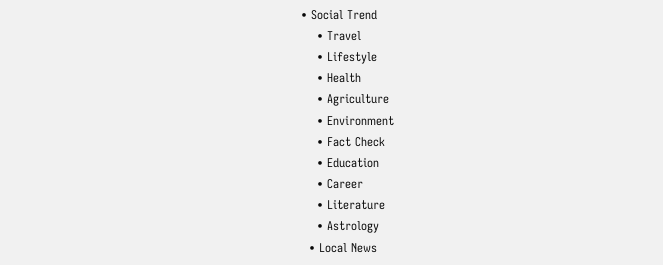• Social Trend
    • Travel
    • Lifestyle
    • Health
    • Agriculture
    • Environment
    • Fact Check
    • Education
    • Career
    • Literature
    • Astrology
  • Local News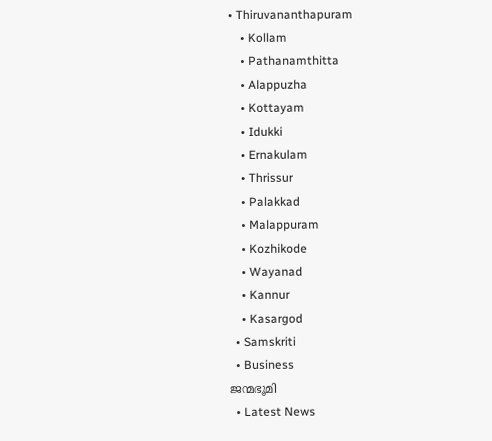• Thiruvananthapuram
    • Kollam
    • Pathanamthitta
    • Alappuzha
    • Kottayam
    • Idukki
    • Ernakulam
    • Thrissur
    • Palakkad
    • Malappuram
    • Kozhikode
    • Wayanad
    • Kannur
    • Kasargod
  • Samskriti
  • Business
ജന്മഭൂമി
  • Latest News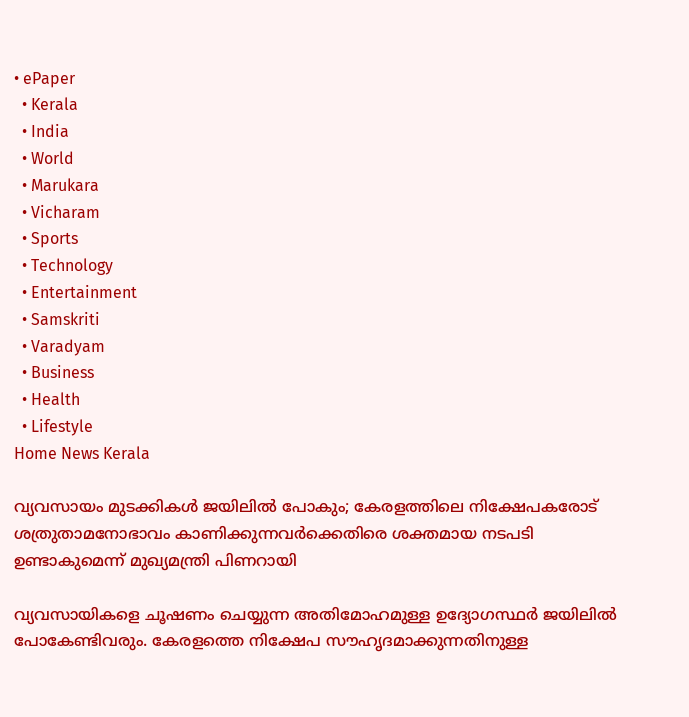• ePaper
  • Kerala
  • India
  • World
  • Marukara
  • Vicharam
  • Sports
  • Technology
  • Entertainment
  • Samskriti
  • Varadyam
  • Business
  • Health
  • Lifestyle
Home News Kerala

വ്യവസായം മുടക്കികള്‍ ജയിലില്‍ പോകും; കേരളത്തിലെ നിക്ഷേപകരോട് ശത്രുതാമനോഭാവം കാണിക്കുന്നവര്‍ക്കെതിരെ ശക്തമായ നടപടി ഉണ്ടാകുമെന്ന് മുഖ്യമന്ത്രി പിണറായി

വ്യവസായികളെ ചൂഷണം ചെയ്യുന്ന അതിമോഹമുള്ള ഉദ്യോഗസ്ഥര്‍ ജയിലില്‍ പോകേണ്ടിവരും. കേരളത്തെ നിക്ഷേപ സൗഹൃദമാക്കുന്നതിനുള്ള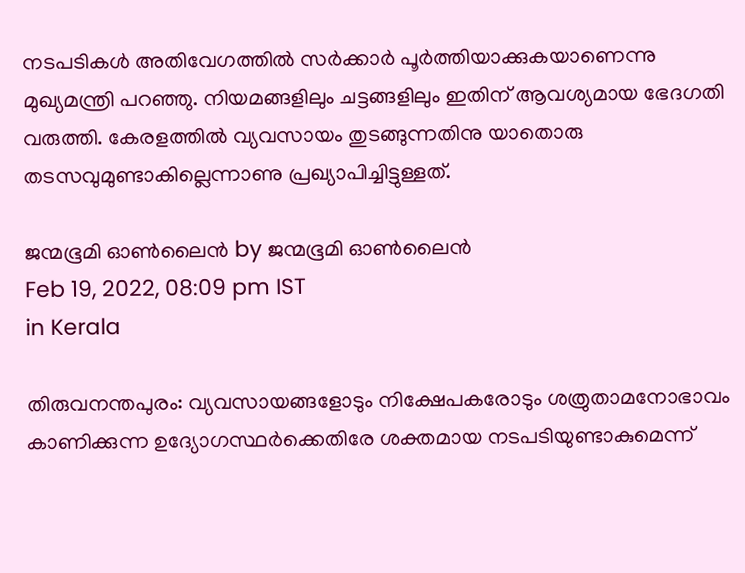നടപടികള്‍ അതിവേഗത്തില്‍ സര്‍ക്കാര്‍ പൂര്‍ത്തിയാക്കുകയാണെന്നു മുഖ്യമന്ത്രി പറഞ്ഞു. നിയമങ്ങളിലും ചട്ടങ്ങളിലും ഇതിന് ആവശ്യമായ ഭേദഗതി വരുത്തി. കേരളത്തില്‍ വ്യവസായം തുടങ്ങുന്നതിനു യാതൊരു തടസവുമുണ്ടാകില്ലെന്നാണു പ്രഖ്യാപിച്ചിട്ടുള്ളത്.

ജന്മഭൂമി ഓണ്‍ലൈന്‍ by ജന്മഭൂമി ഓണ്‍ലൈന്‍
Feb 19, 2022, 08:09 pm IST
in Kerala

തിരുവനന്തപുരം: വ്യവസായങ്ങളോടും നിക്ഷേപകരോടും ശത്രുതാമനോഭാവം കാണിക്കുന്ന ഉദ്യോഗസ്ഥര്‍ക്കെതിരേ ശക്തമായ നടപടിയുണ്ടാകുമെന്ന്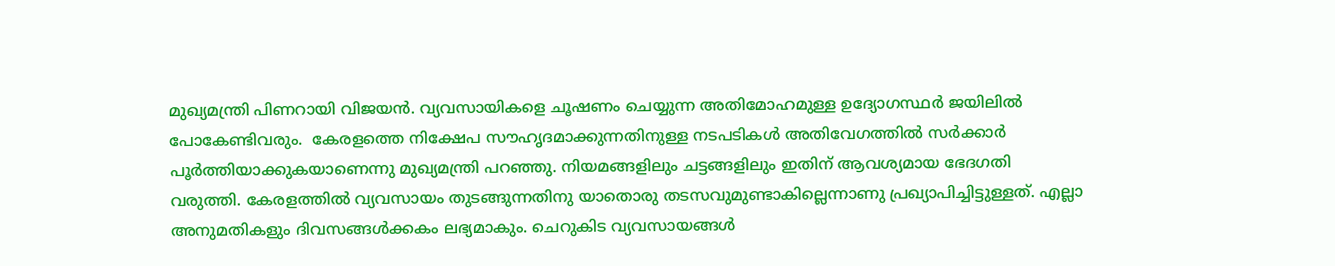മുഖ്യമന്ത്രി പിണറായി വിജയന്‍. വ്യവസായികളെ ചൂഷണം ചെയ്യുന്ന അതിമോഹമുള്ള ഉദ്യോഗസ്ഥര്‍ ജയിലില്‍ പോകേണ്ടിവരും.  കേരളത്തെ നിക്ഷേപ സൗഹൃദമാക്കുന്നതിനുള്ള നടപടികള്‍ അതിവേഗത്തില്‍ സര്‍ക്കാര്‍ പൂര്‍ത്തിയാക്കുകയാണെന്നു മുഖ്യമന്ത്രി പറഞ്ഞു. നിയമങ്ങളിലും ചട്ടങ്ങളിലും ഇതിന് ആവശ്യമായ ഭേദഗതി വരുത്തി. കേരളത്തില്‍ വ്യവസായം തുടങ്ങുന്നതിനു യാതൊരു തടസവുമുണ്ടാകില്ലെന്നാണു പ്രഖ്യാപിച്ചിട്ടുള്ളത്. എല്ലാ അനുമതികളും ദിവസങ്ങള്‍ക്കകം ലഭ്യമാകും. ചെറുകിട വ്യവസായങ്ങള്‍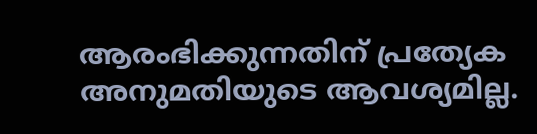ആരംഭിക്കുന്നതിന് പ്രത്യേക അനുമതിയുടെ ആവശ്യമില്ല.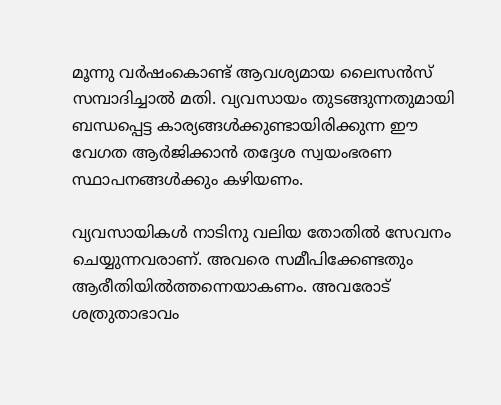മൂന്നു വര്‍ഷംകൊണ്ട് ആവശ്യമായ ലൈസന്‍സ് സമ്പാദിച്ചാല്‍ മതി. വ്യവസായം തുടങ്ങുന്നതുമായി ബന്ധപ്പെട്ട കാര്യങ്ങള്‍ക്കുണ്ടായിരിക്കുന്ന ഈ വേഗത ആര്‍ജിക്കാന്‍ തദ്ദേശ സ്വയംഭരണ സ്ഥാപനങ്ങള്‍ക്കും കഴിയണം.

വ്യവസായികള്‍ നാടിനു വലിയ തോതില്‍ സേവനം ചെയ്യുന്നവരാണ്. അവരെ സമീപിക്കേണ്ടതും ആരീതിയില്‍ത്തന്നെയാകണം. അവരോട് ശത്രുതാഭാവം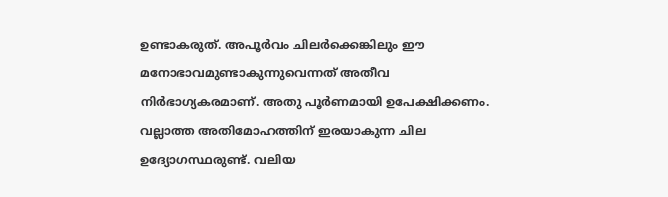ഉണ്ടാകരുത്. അപൂര്‍വം ചിലര്‍ക്കെങ്കിലും ഈ മനോഭാവമുണ്ടാകുന്നുവെന്നത് അതീവ നിര്‍ഭാഗ്യകരമാണ്. അതു പൂര്‍ണമായി ഉപേക്ഷിക്കണം. വല്ലാത്ത അതിമോഹത്തിന് ഇരയാകുന്ന ചില ഉദ്യോഗസ്ഥരുണ്ട്. വലിയ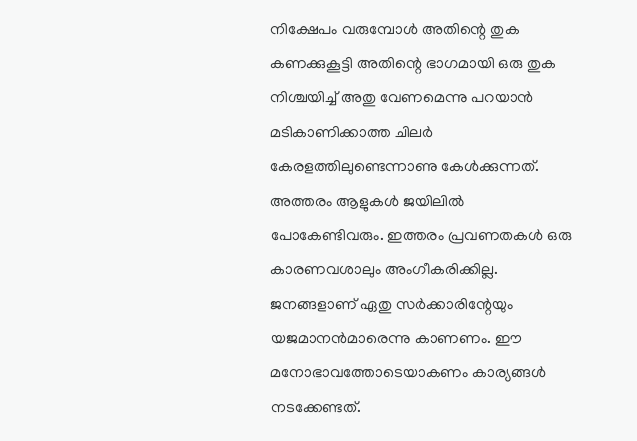നിക്ഷേപം വരുമ്പോള്‍ അതിന്റെ തുക കണക്കുകൂട്ടി അതിന്റെ ഭാഗമായി ഒരു തുക നിശ്ചയിച്ച് അതു വേണമെന്നു പറയാന്‍ മടികാണിക്കാത്ത ചിലര്‍ കേരളത്തിലുണ്ടെന്നാണു കേള്‍ക്കുന്നത്. അത്തരം ആളുകള്‍ ജയിലില്‍ പോകേണ്ടിവരും. ഇത്തരം പ്രവണതകള്‍ ഒരു കാരണവശാലും അംഗീകരിക്കില്ല. ജനങ്ങളാണ് ഏതു സര്‍ക്കാരിന്റേയും യജമാനന്‍മാരെന്നു കാണണം. ഈ മനോഭാവത്തോടെയാകണം കാര്യങ്ങള്‍ നടക്കേണ്ടത്.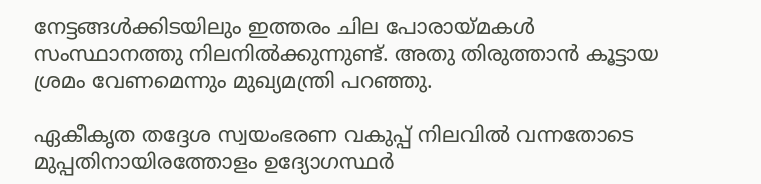നേട്ടങ്ങള്‍ക്കിടയിലും ഇത്തരം ചില പോരായ്‌മകള്‍ സംസ്ഥാനത്തു നിലനില്‍ക്കുന്നുണ്ട്. അതു തിരുത്താന്‍ കൂട്ടായ ശ്രമം വേണമെന്നും മുഖ്യമന്ത്രി പറഞ്ഞു.

ഏകീകൃത തദ്ദേശ സ്വയംഭരണ വകുപ്പ് നിലവില്‍ വന്നതോടെ മുപ്പതിനായിരത്തോളം ഉദ്യോഗസ്ഥര്‍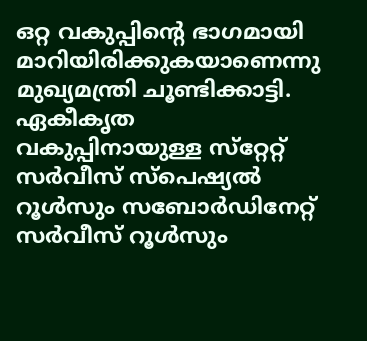ഒറ്റ വകുപ്പിന്റെ ഭാഗമായി മാറിയിരിക്കുകയാണെന്നു മുഖ്യമന്ത്രി ചൂണ്ടിക്കാട്ടി. ഏകീകൃത വകുപ്പിനായുള്ള സ്‌റ്റേറ്റ് സര്‍വീസ് സ്‌പെഷ്യല്‍ റൂള്‍സും സബോര്‍ഡിനേറ്റ് സര്‍വീസ് റൂള്‍സും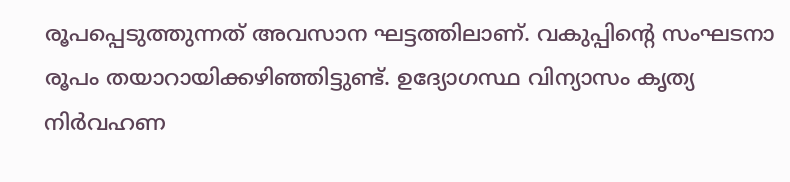രൂപപ്പെടുത്തുന്നത് അവസാന ഘട്ടത്തിലാണ്. വകുപ്പിന്റെ സംഘടനാ രൂപം തയാറായിക്കഴിഞ്ഞിട്ടുണ്ട്. ഉദ്യോഗസ്ഥ വിന്യാസം കൃത്യ നിര്‍വഹണ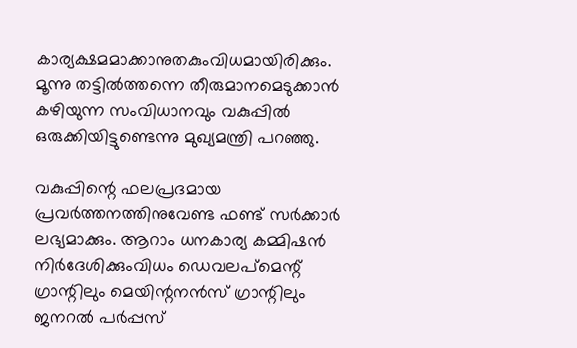കാര്യക്ഷമമാക്കാനുതകുംവിധമായിരിക്കും. മൂന്നു തട്ടില്‍ത്തന്നെ തീരുമാനമെടുക്കാന്‍ കഴിയുന്ന സംവിധാനവും വകുപ്പില്‍ ഒരുക്കിയിട്ടുണ്ടെന്നു മുഖ്യമന്ത്രി പറഞ്ഞു.

വകുപ്പിന്റെ ഫലപ്രദമായ പ്രവര്‍ത്തനത്തിനുവേണ്ട ഫണ്ട് സര്‍ക്കാര്‍ ലഭ്യമാക്കും. ആറാം ധനകാര്യ കമ്മിഷന്‍ നിര്‍ദേശിക്കുംവിധം ഡെവലപ്‌മെന്റ് ഗ്രാന്റിലും മെയിന്റനന്‍സ് ഗ്രാന്റിലും ജനറല്‍ പര്‍പ്പസ്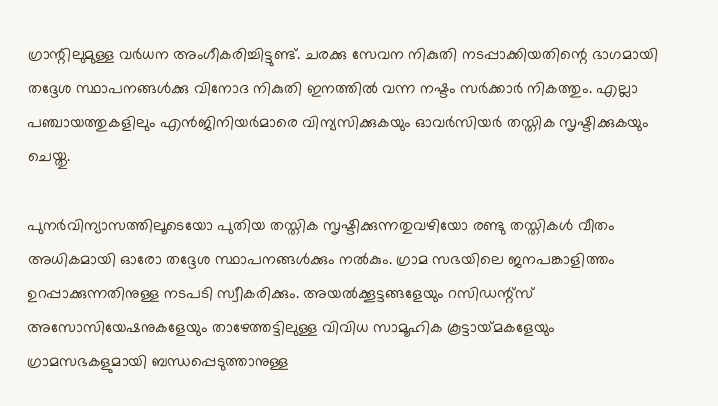ഗ്രാന്റിലുമുള്ള വര്‍ധന അംഗീകരിച്ചിട്ടുണ്ട്. ചരക്കു സേവന നികുതി നടപ്പാക്കിയതിന്റെ ഭാഗമായി തദ്ദേശ സ്ഥാപനങ്ങള്‍ക്കു വിനോദ നികുതി ഇനത്തില്‍ വന്ന നഷ്ടം സര്‍ക്കാര്‍ നികത്തും. എല്ലാ പഞ്ചായത്തുകളിലും എന്‍ജിനിയര്‍മാരെ വിന്യസിക്കുകയും ഓവര്‍സിയര്‍ തസ്തിക സൃഷ്ടിക്കുകയും ചെയ്തു.

പുനര്‍വിന്യാസത്തിലൂടെയോ പുതിയ തസ്തിക സൃഷ്ടിക്കുന്നതുവഴിയോ രണ്ടു തസ്തികള്‍ വീതം അധികമായി ഓരോ തദ്ദേശ സ്ഥാപനങ്ങള്‍ക്കും നല്‍കും. ഗ്രാമ സഭയിലെ ജനപങ്കാളിത്തം ഉറപ്പാക്കുന്നതിനുള്ള നടപടി സ്വീകരിക്കും. അയല്‍ക്കൂട്ടങ്ങളേയും റസിഡന്റ്‌സ് അസോസിയേഷനുകളേയും താഴേത്തട്ടിലുള്ള വിവിധ സാമൂഹിക കൂട്ടായ്‌മകളേയും ഗ്രാമസഭകളുമായി ബന്ധപ്പെടുത്താനുള്ള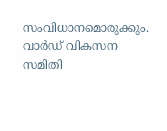സംവിധാനമൊരുക്കും. വാര്‍ഡ് വികസന സമിതി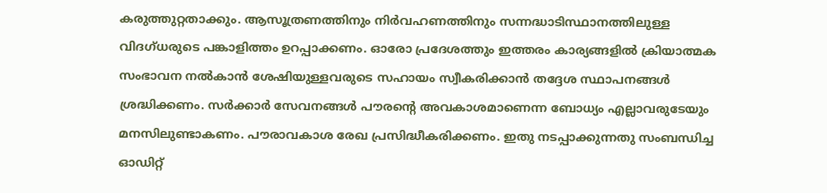കരുത്തുറ്റതാക്കും. ആസൂത്രണത്തിനും നിര്‍വഹണത്തിനും സന്നദ്ധാടിസ്ഥാനത്തിലുള്ള വിദഗ്ധരുടെ പങ്കാളിത്തം ഉറപ്പാക്കണം. ഓരോ പ്രദേശത്തും ഇത്തരം കാര്യങ്ങളില്‍ ക്രിയാത്മക സംഭാവന നല്‍കാന്‍ ശേഷിയുള്ളവരുടെ സഹായം സ്വീകരിക്കാന്‍ തദ്ദേശ സ്ഥാപനങ്ങള്‍ ശ്രദ്ധിക്കണം. സര്‍ക്കാര്‍ സേവനങ്ങള്‍ പൗരന്റെ അവകാശമാണെന്ന ബോധ്യം എല്ലാവരുടേയും മനസിലുണ്ടാകണം. പൗരാവകാശ രേഖ പ്രസിദ്ധീകരിക്കണം. ഇതു നടപ്പാക്കുന്നതു സംബന്ധിച്ച ഓഡിറ്റ്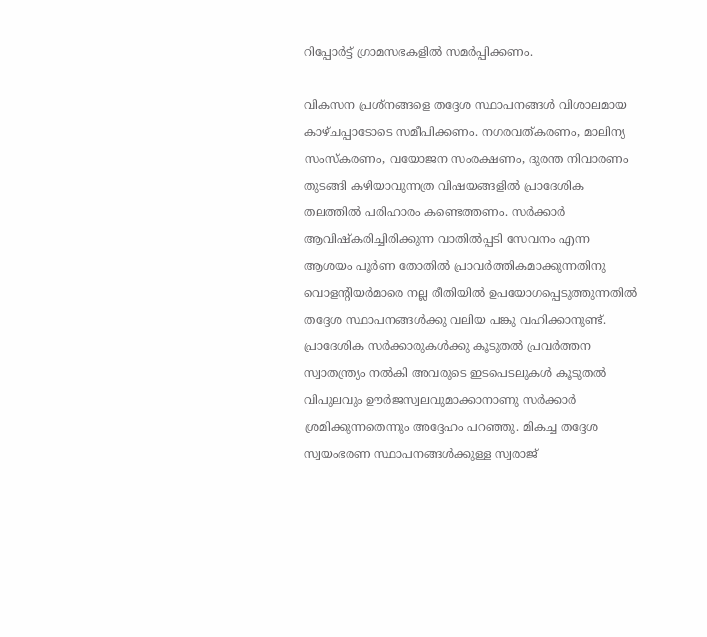റിപ്പോര്‍ട്ട് ഗ്രാമസഭകളില്‍ സമര്‍പ്പിക്കണം.

വികസന പ്രശ്‌നങ്ങളെ തദ്ദേശ സ്ഥാപനങ്ങള്‍ വിശാലമായ കാഴ്ചപ്പാടോടെ സമീപിക്കണം. നഗരവത്കരണം, മാലിന്യ സംസ്‌കരണം, വയോജന സംരക്ഷണം, ദുരന്ത നിവാരണം തുടങ്ങി കഴിയാവുന്നത്ര വിഷയങ്ങളില്‍ പ്രാദേശിക തലത്തില്‍ പരിഹാരം കണ്ടെത്തണം. സര്‍ക്കാര്‍ ആവിഷ്‌കരിച്ചിരിക്കുന്ന വാതില്‍പ്പടി സേവനം എന്ന ആശയം പൂര്‍ണ തോതില്‍ പ്രാവര്‍ത്തികമാക്കുന്നതിനു വൊളന്റിയര്‍മാരെ നല്ല രീതിയില്‍ ഉപയോഗപ്പെടുത്തുന്നതില്‍ തദ്ദേശ സ്ഥാപനങ്ങള്‍ക്കു വലിയ പങ്കു വഹിക്കാനുണ്ട്. പ്രാദേശിക സര്‍ക്കാരുകള്‍ക്കു കൂടുതല്‍ പ്രവര്‍ത്തന സ്വാതന്ത്ര്യം നല്‍കി അവരുടെ ഇടപെടലുകള്‍ കൂടുതല്‍ വിപുലവും ഊര്‍ജസ്വലവുമാക്കാനാണു സര്‍ക്കാര്‍ ശ്രമിക്കുന്നതെന്നും അദ്ദേഹം പറഞ്ഞു. മികച്ച തദ്ദേശ സ്വയംഭരണ സ്ഥാപനങ്ങള്‍ക്കുള്ള സ്വരാജ്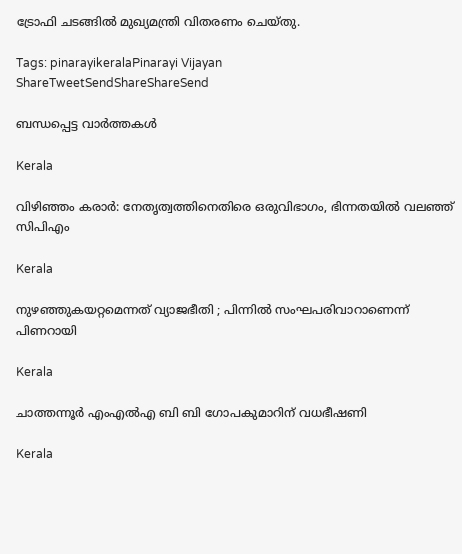ട്രോഫി ചടങ്ങില്‍ മുഖ്യമന്ത്രി വിതരണം ചെയ്തു.

Tags: pinarayikeralaPinarayi Vijayan
ShareTweetSendShareShareSend

ബന്ധപ്പെട്ട വാര്‍ത്തകള്‍

Kerala

വിഴിഞ്ഞം കരാര്‍: നേതൃത്വത്തിനെതിരെ ഒരുവിഭാഗം, ഭിന്നതയില്‍ വലഞ്ഞ് സിപിഎം

Kerala

നുഴഞ്ഞുകയറ്റമെന്നത് വ്യാജഭീതി ; പിന്നിൽ സംഘപരിവാറാണെന്ന് പിണറായി

Kerala

ചാത്തന്നൂര്‍ എംഎല്‍എ ബി ബി ഗോപകുമാറിന് വധഭീഷണി

Kerala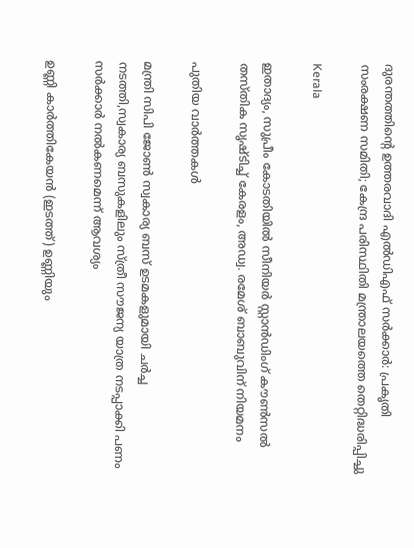ദുരന്തത്തിന്റെ ഉത്തരവാദി എല്‍ഡിഎഫ് സര്‍ക്കാര്‍: പ്രകൃതി സംരക്ഷണ സമിതി; കേന്ദ്ര പരിസ്ഥിതി മന്ത്രാലയത്തെ തെറ്റിദ്ധരിപ്പിച്ചു

Kerala

ഇതാദ്യം, സുപ്രീം കോടതിയില്‍ സീനിയര്‍ സ്റ്റാന്‍ഡിംഗ് കൗണ്‍സല്‍ തസ്തിക സൃഷ്ടിച്ച് കേരളം, അഡ്വ. രമേശ് ബാബുവിന് നിയമനം

പുതിയ വാര്‍ത്തകള്‍

മന്ത്രി സിപി ജോണ്‍ സ്വകാര്യ ബസ് ഉടമകളുമായി ചര്‍ച്ച നടത്തി,സ്വകാര്യ ബസുകളിലും സ്ത്രീ സൗജന്യ യാത്ര നടപ്പാക്കി പണം സര്‍ക്കാര്‍ നല്‍കണമെന്ന് ആവശ്യം

ഉണ്ണി കാര്‍ത്തികേയന്‍ (ഇടത്ത്) ഉണ്ണിയും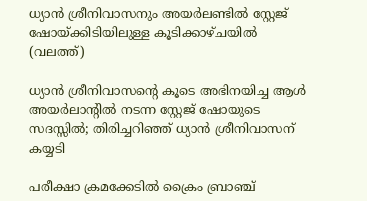ധ്യാന്‍ ശ്രീനിവാസനും അയര്‍ലണ്ടില്‍ സ്റ്റേജ് ഷോയ്ക്കിടിയിലുള്ള കൂടിക്കാഴ്ചയില്‍ (വലത്ത്)

ധ്യാന്‍ ശ്രീനിവാസന്റെ കൂടെ അഭിനയിച്ച ആള്‍ അയര്‍ലാന്‍റില്‍ നടന്ന സ്റ്റേജ് ഷോയുടെ സദസ്സില്‍; തിരിച്ചറിഞ്ഞ് ധ്യാന്‍ ശ്രീനിവാസന് കയ്യടി

പരീക്ഷാ ക്രമക്കേടില്‍ ക്രൈം ബ്രാഞ്ച്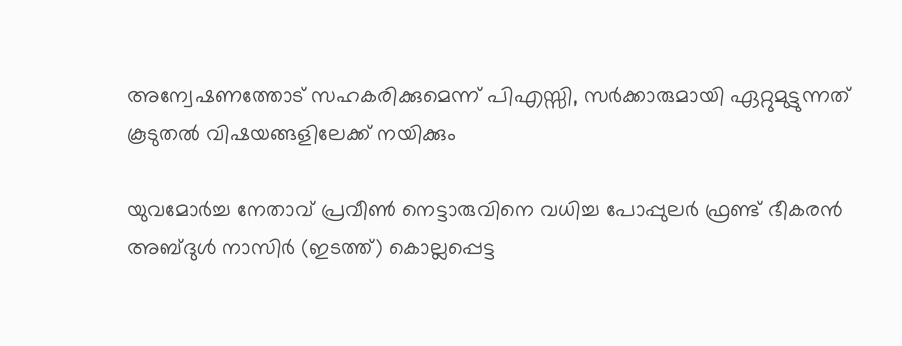അന്വേഷണത്തോട് സഹകരിക്കുമെന്ന് പിഎസ്സി, സര്‍ക്കാരുമായി ഏറ്റുമുട്ടുന്നത് കൂടുതല്‍ വിഷയങ്ങളിലേക്ക് നയിക്കും

യുവമോര്‍ച്ച നേതാവ് പ്രവീണ്‍ നെട്ടാരുവിനെ വധിച്ച പോപ്പുലര്‍ ഫ്രണ്ട് ഭീകരന്‍ അബ്ദുള്‍ നാസിര്‍ (ഇടത്ത്) കൊല്ലപ്പെട്ട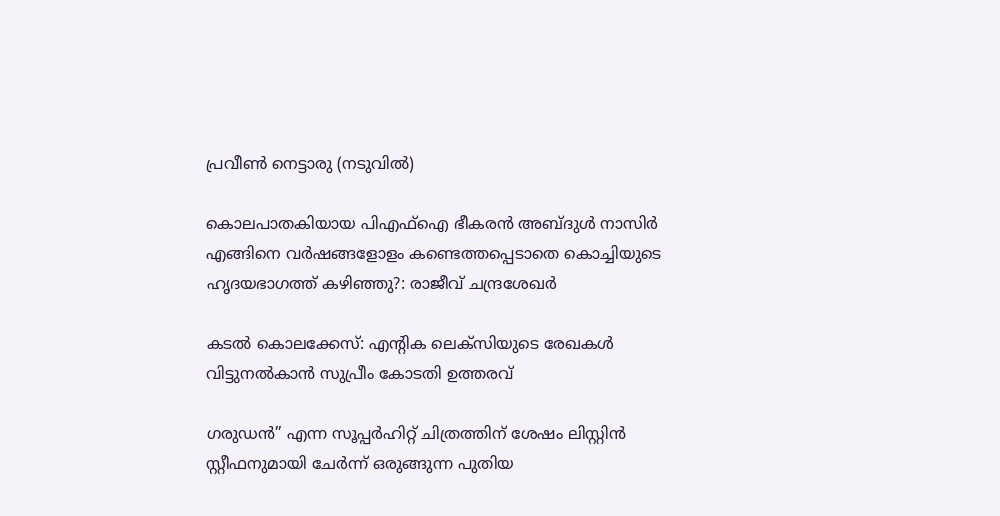പ്രവീണ്‍ നെട്ടാരു (നടുവില്‍)

കൊലപാതകിയായ പി‌എഫ്‌ഐ ഭീകരൻ അബ്ദുൾ നാസിര്‍ എങ്ങിനെ വർഷങ്ങളോളം കണ്ടെത്തപ്പെടാതെ കൊച്ചിയുടെ ഹൃദയഭാഗത്ത് കഴിഞ്ഞു?: രാജീവ് ചന്ദ്രശേഖര്‍

കടല്‍ കൊലക്കേസ്: എന്റിക ലെക്സിയുടെ രേഖകള്‍ വിട്ടുനല്‍കാന്‍ സുപ്രീം കോടതി ഉത്തരവ്

ഗരുഡൻ” എന്ന സൂപ്പർഹിറ്റ് ചിത്രത്തിന് ശേഷം ലിസ്റ്റിൻ സ്റ്റീഫനുമായി ചേർന്ന് ഒരുങ്ങുന്ന പുതിയ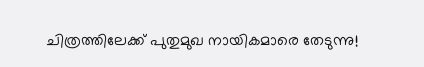ചിത്രത്തിലേക്ക് പുതുമുഖ നായികമാരെ തേടുന്നു!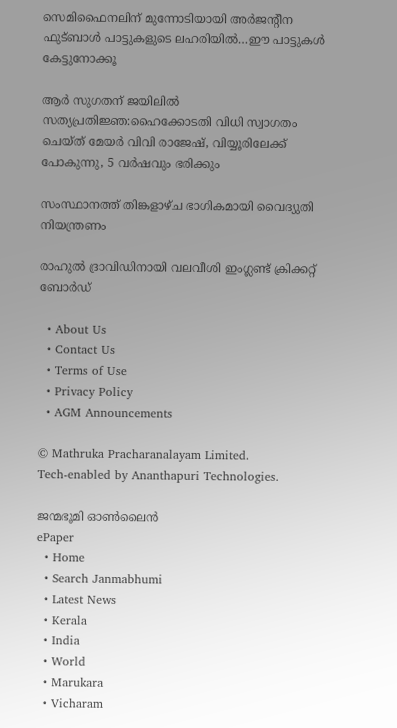സെമിഫൈനലിന് മുന്നോടിയായി അര്‍ജന്‍റീന ഫുട്ബാള്‍ പാട്ടുകളുടെ ലഹരിയില്‍…ഈ പാട്ടുകള്‍ കേട്ടുനോക്കൂ

ആര്‍ സുഗതന് ജയിലില്‍ സത്യപ്രതിജ്ഞ:ഹൈക്കോടതി വിധി സ്വാഗതം ചെയ്ത് മേയര്‍ വിവി രാജേഷ്, വിയ്യൂരിലേക്ക് പോകുന്നു, 5 വര്‍ഷവും ഭരിക്കും

സംസ്ഥാനത്ത് തിങ്കളാഴ്ച ഭാഗികമായി വൈദ്യുതി നിയന്ത്രണം

രാഹുൽ ദ്രാവിഡിനായി വലവീശി ഇംഗ്ലണ്ട് ക്രിക്കറ്റ് ബോർഡ്

  • About Us
  • Contact Us
  • Terms of Use
  • Privacy Policy
  • AGM Announcements

© Mathruka Pracharanalayam Limited.
Tech-enabled by Ananthapuri Technologies.

ജന്മഭൂമി ഓണ്‍ലൈന്‍
ePaper
  • Home
  • Search Janmabhumi
  • Latest News
  • Kerala
  • India
  • World
  • Marukara
  • Vicharam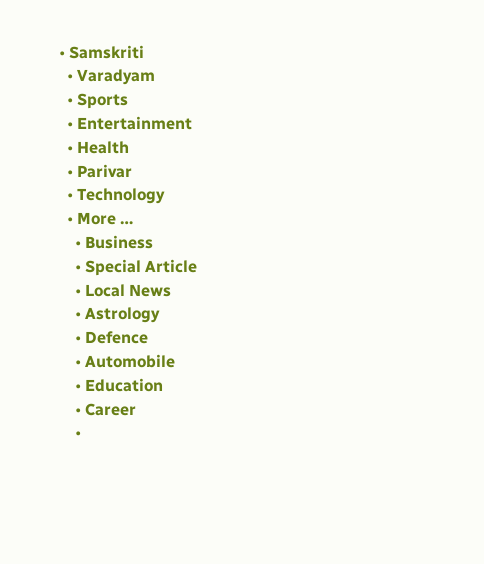• Samskriti
  • Varadyam
  • Sports
  • Entertainment
  • Health
  • Parivar
  • Technology
  • More …
    • Business
    • Special Article
    • Local News
    • Astrology
    • Defence
    • Automobile
    • Education
    • Career
    •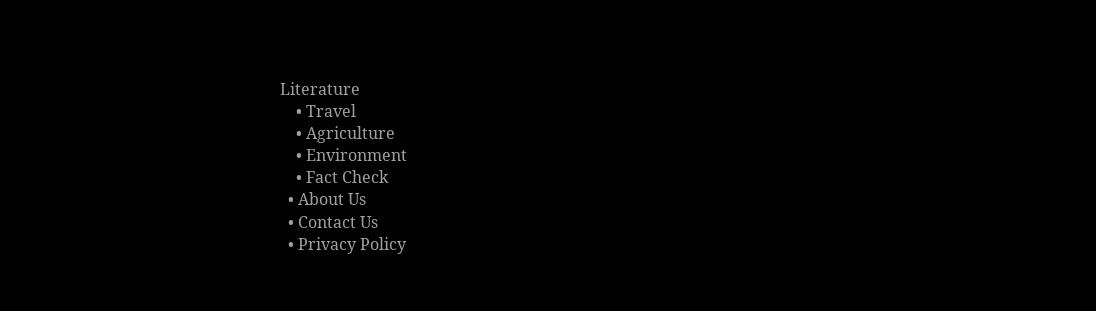Literature
    • Travel
    • Agriculture
    • Environment
    • Fact Check
  • About Us
  • Contact Us
  • Privacy Policy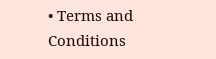• Terms and Conditions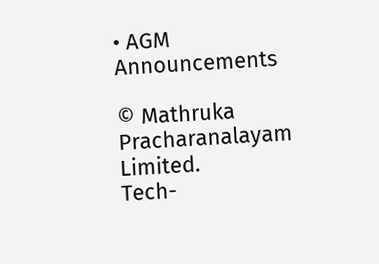• AGM Announcements

© Mathruka Pracharanalayam Limited.
Tech-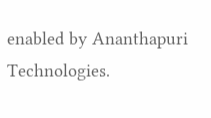enabled by Ananthapuri Technologies.